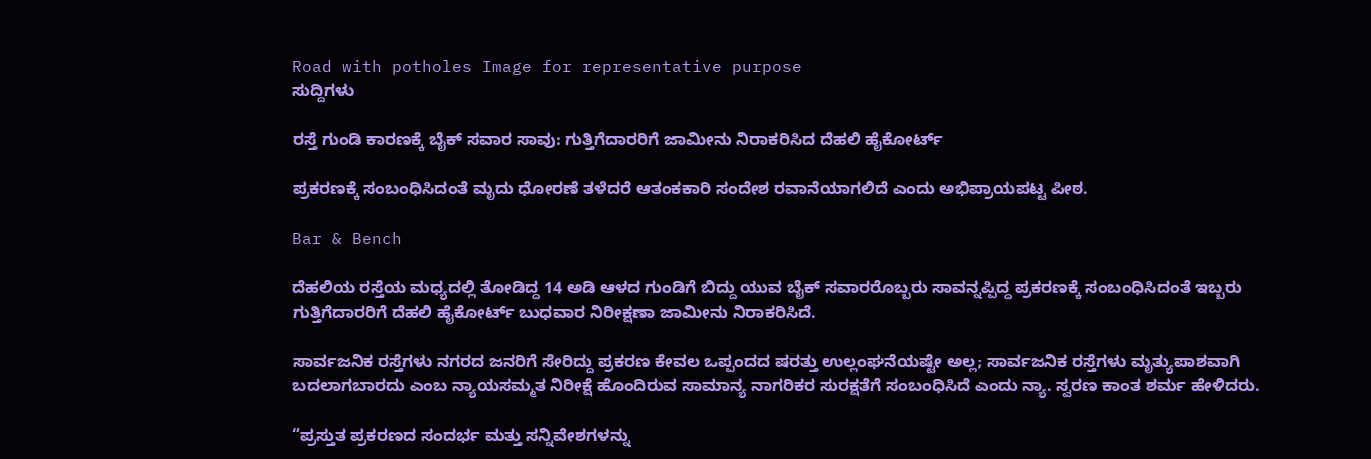Road with potholes Image for representative purpose
ಸುದ್ದಿಗಳು

ರಸ್ತೆ ಗುಂಡಿ ಕಾರಣಕ್ಕೆ ಬೈಕ್‌ ಸವಾರ ಸಾವು: ಗುತ್ತಿಗೆದಾರರಿಗೆ ಜಾಮೀನು ನಿರಾಕರಿಸಿದ ದೆಹಲಿ ಹೈಕೋರ್ಟ್‌

ಪ್ರಕರಣಕ್ಕೆ ಸಂಬಂಧಿಸಿದಂತೆ ಮೃದು ಧೋರಣೆ ತಳೆದರೆ ಆತಂಕಕಾರಿ ಸಂದೇಶ ರವಾನೆಯಾಗಲಿದೆ ಎಂದು ಅಭಿಪ್ರಾಯಪಟ್ಟ ಪೀಠ.

Bar & Bench

ದೆಹಲಿಯ ರಸ್ತೆಯ ಮಧ್ಯದಲ್ಲಿ ತೋಡಿದ್ದ 14 ಅಡಿ ಆಳದ ಗುಂಡಿಗೆ ಬಿದ್ದು ಯುವ ಬೈಕ್‌ ಸವಾರರೊಬ್ಬರು ಸಾವನ್ನಪ್ಪಿದ್ದ ಪ್ರಕರಣಕ್ಕೆ ಸಂಬಂಧಿಸಿದಂತೆ ಇಬ್ಬರು ಗುತ್ತಿಗೆದಾರರಿಗೆ ದೆಹಲಿ ಹೈಕೋರ್ಟ್ ಬುಧವಾರ ನಿರೀಕ್ಷಣಾ ಜಾಮೀನು ನಿರಾಕರಿಸಿದೆ.

ಸಾರ್ವಜನಿಕ ರಸ್ತೆಗಳು ನಗರದ ಜನರಿಗೆ ಸೇರಿದ್ದು ಪ್ರಕರಣ ಕೇವಲ ಒಪ್ಪಂದದ ಷರತ್ತು ಉಲ್ಲಂಘನೆಯಷ್ಟೇ ಅಲ್ಲ; ಸಾರ್ವಜನಿಕ ರಸ್ತೆಗಳು ಮೃತ್ಯುಪಾಶವಾಗಿ ಬದಲಾಗಬಾರದು ಎಂಬ ನ್ಯಾಯಸಮ್ಮತ ನಿರೀಕ್ಷೆ ಹೊಂದಿರುವ ಸಾಮಾನ್ಯ ನಾಗರಿಕರ ಸುರಕ್ಷತೆಗೆ ಸಂಬಂಧಿಸಿದೆ ಎಂದು ನ್ಯಾ. ಸ್ವರಣ ಕಾಂತ ಶರ್ಮ ಹೇಳಿದರು.

“ಪ್ರಸ್ತುತ ಪ್ರಕರಣದ ಸಂದರ್ಭ ಮತ್ತು ಸನ್ನಿವೇಶಗಳನ್ನು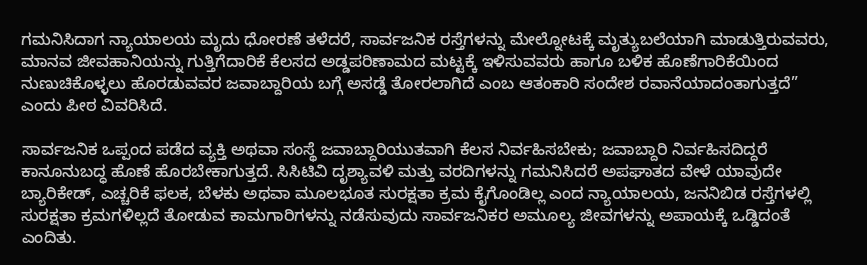ಗಮನಿಸಿದಾಗ ನ್ಯಾಯಾಲಯ ಮೃದು ಧೋರಣೆ ತಳೆದರೆ, ಸಾರ್ವಜನಿಕ ರಸ್ತೆಗಳನ್ನು ಮೇಲ್ನೋಟಕ್ಕೆ ಮೃತ್ಯುಬಲೆಯಾಗಿ ಮಾಡುತ್ತಿರುವವರು, ಮಾನವ ಜೀವಹಾನಿಯನ್ನು ಗುತ್ತಿಗೆದಾರಿಕೆ ಕೆಲಸದ ಅಡ್ಡಪರಿಣಾಮದ ಮಟ್ಟಕ್ಕೆ ಇಳಿಸುವವರು ಹಾಗೂ ಬಳಿಕ ಹೊಣೆಗಾರಿಕೆಯಿಂದ ನುಣುಚಿಕೊಳ್ಳಲು ಹೊರಡುವವರ ಜವಾಬ್ದಾರಿಯ ಬಗ್ಗೆ ಅಸಡ್ಡೆ ತೋರಲಾಗಿದೆ ಎಂಬ ಆತಂಕಾರಿ ಸಂದೇಶ ರವಾನೆಯಾದಂತಾಗುತ್ತದೆ” ಎಂದು ಪೀಠ ವಿವರಿಸಿದೆ.

ಸಾರ್ವಜನಿಕ ಒಪ್ಪಂದ ಪಡೆದ ವ್ಯಕ್ತಿ ಅಥವಾ ಸಂಸ್ಥೆ ಜವಾಬ್ದಾರಿಯುತವಾಗಿ ಕೆಲಸ ನಿರ್ವಹಿಸಬೇಕು; ಜವಾಬ್ದಾರಿ ನಿರ್ವಹಿಸದಿದ್ದರೆ ಕಾನೂನುಬದ್ಧ ಹೊಣೆ ಹೊರಬೇಕಾಗುತ್ತದೆ. ಸಿಸಿಟಿವಿ ದೃಶ್ಯಾವಳಿ ಮತ್ತು ವರದಿಗಳನ್ನು ಗಮನಿಸಿದರೆ ಅಪಘಾತದ ವೇಳೆ ಯಾವುದೇ ಬ್ಯಾರಿಕೇಡ್‌, ಎಚ್ಚರಿಕೆ ಫಲಕ, ಬೆಳಕು ಅಥವಾ ಮೂಲಭೂತ ಸುರಕ್ಷತಾ ಕ್ರಮ ಕೈಗೊಂಡಿಲ್ಲ ಎಂದ ನ್ಯಾಯಾಲಯ, ಜನನಿಬಿಡ ರಸ್ತೆಗಳಲ್ಲಿ ಸುರಕ್ಷತಾ ಕ್ರಮಗಳಿಲ್ಲದೆ ತೋಡುವ ಕಾಮಗಾರಿಗಳನ್ನು ನಡೆಸುವುದು ಸಾರ್ವಜನಿಕರ ಅಮೂಲ್ಯ ಜೀವಗಳನ್ನು ಅಪಾಯಕ್ಕೆ ಒಡ್ಡಿದಂತೆ ಎಂದಿತು.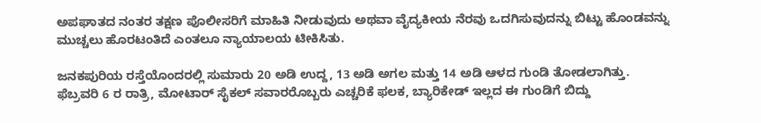ಅಪಘಾತದ ನಂತರ ತಕ್ಷಣ ಪೊಲೀಸರಿಗೆ ಮಾಹಿತಿ ನೀಡುವುದು ಅಥವಾ ವೈದ್ಯಕೀಯ ನೆರವು ಒದಗಿಸುವುದನ್ನು ಬಿಟ್ಟು ಹೊಂಡವನ್ನು ಮುಚ್ಚಲು ಹೊರಟಂತಿದೆ ಎಂತಲೂ ನ್ಯಾಯಾಲಯ ಟೀಕಿಸಿತು.

ಜನಕಪುರಿಯ ರಸ್ತೆಯೊಂದರಲ್ಲಿ ಸುಮಾರು 20 ಅಡಿ ಉದ್ದ, 13 ಅಡಿ ಅಗಲ ಮತ್ತು 14 ಅಡಿ ಆಳದ ಗುಂಡಿ ತೋಡಲಾಗಿತ್ತು. ಫೆಬ್ರವರಿ 6 ರ ರಾತ್ರಿ, ಮೋಟಾರ್ ಸೈಕಲ್ ಸವಾರರೊಬ್ಬರು ಎಚ್ಚರಿಕೆ ಫಲಕ, ಬ್ಯಾರಿಕೇಡ್ ಇಲ್ಲದ‌ ಈ ಗುಂಡಿಗೆ ಬಿದ್ದು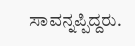ಸಾವನ್ನಪ್ಪಿದ್ದರು.